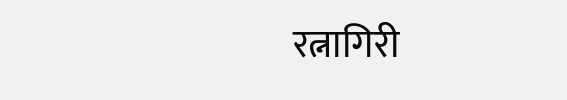रत्नागिरी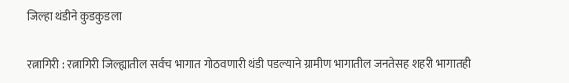जिल्हा थंडीने कुडकुडला

रत्नागिरी : रत्नागिरी जिल्ह्यातील सर्वच भागात गोठवणारी थंडी पडल्याने ग्रामीण भागातील जनतेसह शहरी भागातही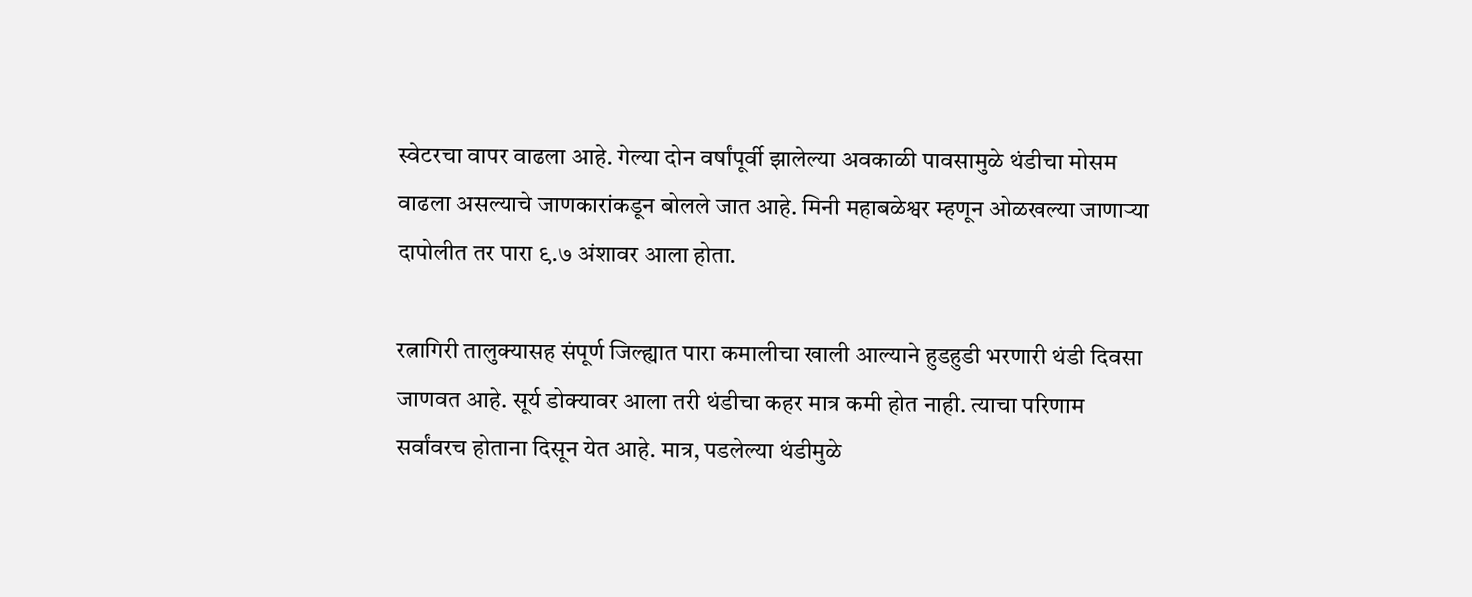स्वेटरचा वापर वाढला आहे. गेल्या दोन वर्षांपूर्वी झालेल्या अवकाळी पावसामुळे थंडीचा मोसम वाढला असल्याचे जाणकारांकडून बोलले जात आहे. मिनी महाबळेश्वर म्हणून ओळखल्या जाणाऱ्या दापोलीत तर पारा ९.७ अंशावर आला होता.

रत्नागिरी तालुक्यासह संपूर्ण जिल्ह्यात पारा कमालीचा खाली आल्याने हुडहुडी भरणारी थंडी दिवसा जाणवत आहे. सूर्य डोक्यावर आला तरी थंडीचा कहर मात्र कमी होत नाही. त्याचा परिणाम सर्वांवरच होताना दिसून येत आहे. मात्र, पडलेल्या थंडीमुळे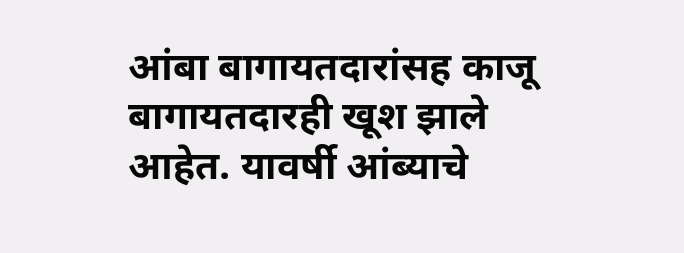आंबा बागायतदारांसह काजू बागायतदारही खूश झाले आहेत. यावर्षी आंब्याचे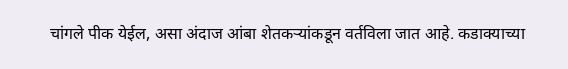चांगले पीक येईल, असा अंदाज आंबा शेतकऱ्यांकडून वर्तविला जात आहे. कडाक्याच्या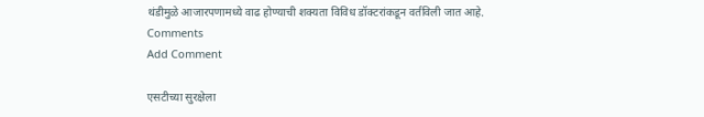थंडीमुळे आजारपणामध्ये वाढ होण्याची शक्यता विविध डॉक्टरांकडून वर्तविली जात आहे.
Comments
Add Comment

एसटीच्या सुरक्षेला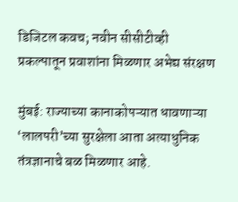डिजिटल कवच; नवीन सीसीटीव्ही प्रकल्पातून प्रवाशांना मिळणार अभेद्य संरक्षण

मुंबई: राज्याच्या कानाकोपऱ्यात धावणाऱ्या ‘लालपरी’च्या सुरक्षेला आता अत्याधुनिक तंत्रज्ञानाचे बळ मिळणार आहे.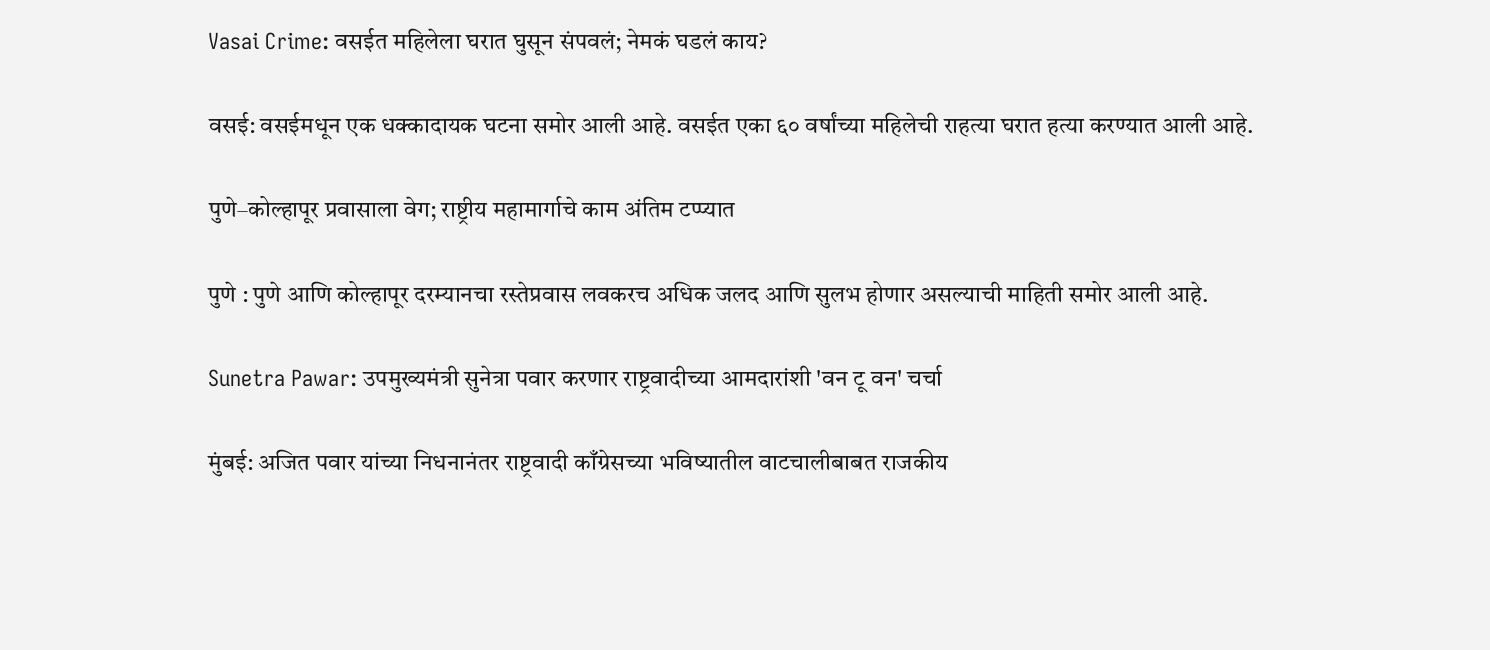Vasai Crime: वसईत महिलेला घरात घुसून संपवलं; नेमकं घडलं काय?

वसई: वसईमधून एक धक्कादायक घटना समोर आली आहे. वसईत एका ६० वर्षांच्या महिलेची राहत्या घरात हत्या करण्यात आली आहे.

पुणे–कोल्हापूर प्रवासाला वेग; राष्ट्रीय महामार्गाचे काम अंतिम टप्प्यात

पुणे : पुणे आणि कोल्हापूर दरम्यानचा रस्तेप्रवास लवकरच अधिक जलद आणि सुलभ होणार असल्याची माहिती समोर आली आहे.

Sunetra Pawar: उपमुख्यमंत्री सुनेत्रा पवार करणार राष्ट्रवादीच्या आमदारांशी 'वन टू वन' चर्चा

मुंबई: अजित पवार यांच्या निधनानंतर राष्ट्रवादी काँग्रेसच्या भविष्यातील वाटचालीबाबत राजकीय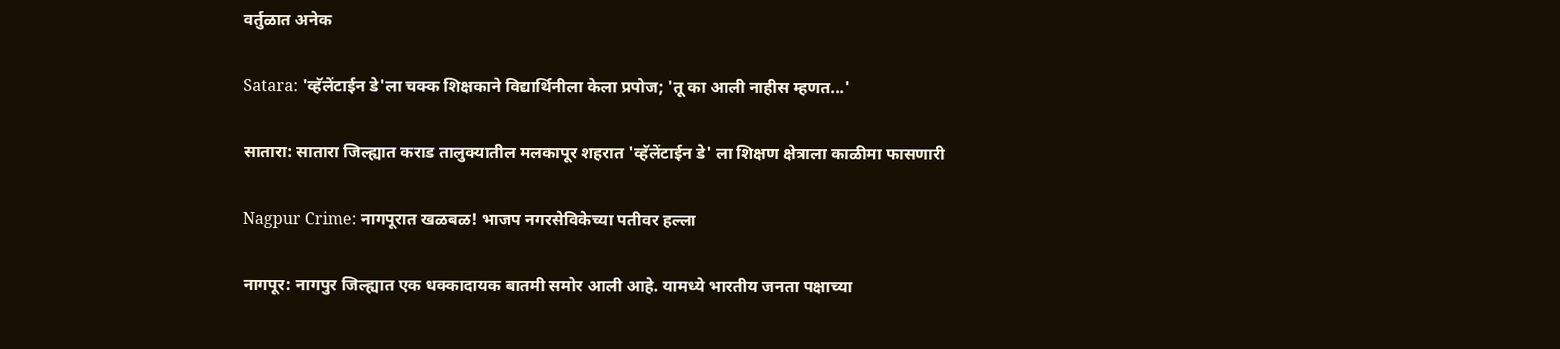वर्तुळात अनेक

Satara: 'व्हॅलेंटाईन डे'ला चक्क शिक्षकाने विद्यार्थिनीला केला प्रपोज; 'तू का आली नाहीस म्हणत...'

सातारा: सातारा जिल्ह्यात कराड तालुक्यातील मलकापूर शहरात 'व्हॅलेंटाईन डे' ला शिक्षण क्षेत्राला काळीमा फासणारी

Nagpur Crime: नागपूरात खळबळ! भाजप नगरसेविकेच्या पतीवर हल्ला

नागपूर: नागपुर जिल्ह्यात एक धक्कादायक बातमी समोर आली आहे. यामध्ये भारतीय जनता पक्षाच्या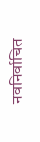नवनिर्वाचित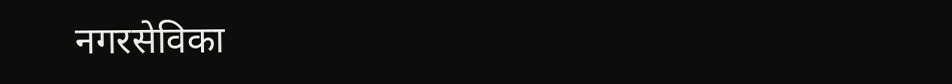नगरसेविका